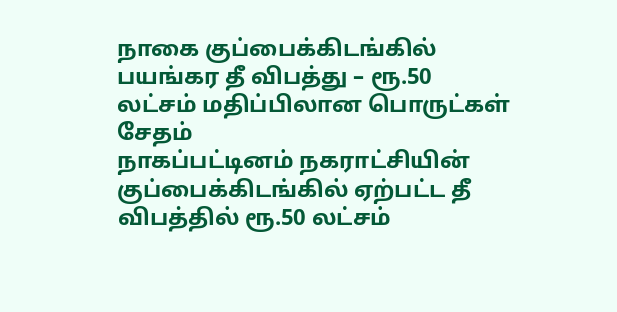நாகை குப்பைக்கிடங்கில் பயங்கர தீ விபத்து – ரூ.50 லட்சம் மதிப்பிலான பொருட்கள் சேதம்
நாகப்பட்டினம் நகராட்சியின் குப்பைக்கிடங்கில் ஏற்பட்ட தீ விபத்தில் ரூ.50 லட்சம்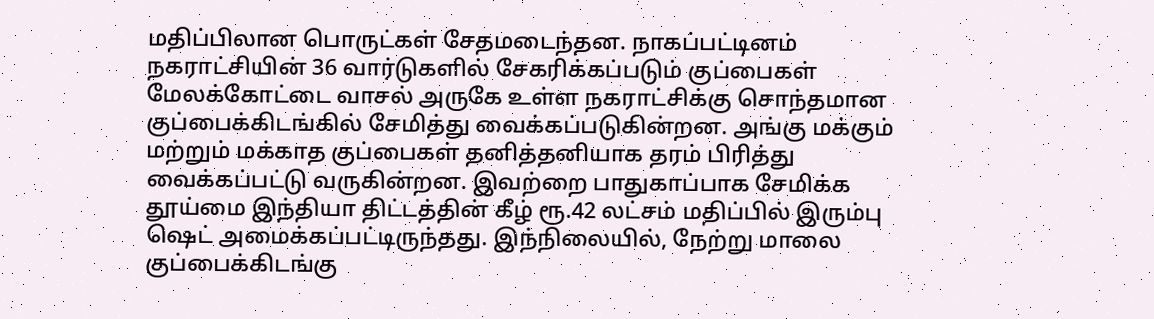மதிப்பிலான பொருட்கள் சேதமடைந்தன. நாகப்பட்டினம் நகராட்சியின் 36 வார்டுகளில் சேகரிக்கப்படும் குப்பைகள் மேலக்கோட்டை வாசல் அருகே உள்ள நகராட்சிக்கு சொந்தமான குப்பைக்கிடங்கில் சேமித்து வைக்கப்படுகின்றன. அங்கு மக்கும் மற்றும் மக்காத குப்பைகள் தனித்தனியாக தரம் பிரித்து வைக்கப்பட்டு வருகின்றன. இவற்றை பாதுகாப்பாக சேமிக்க தூய்மை இந்தியா திட்டத்தின் கீழ் ரூ.42 லட்சம் மதிப்பில் இரும்பு ஷெட் அமைக்கப்பட்டிருந்தது. இந்நிலையில், நேற்று மாலை குப்பைக்கிடங்கு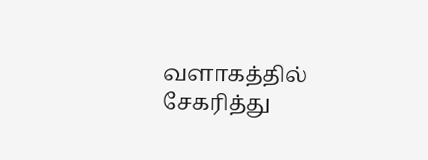வளாகத்தில் சேகரித்து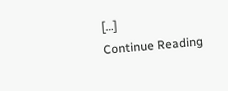[…]
Continue Reading